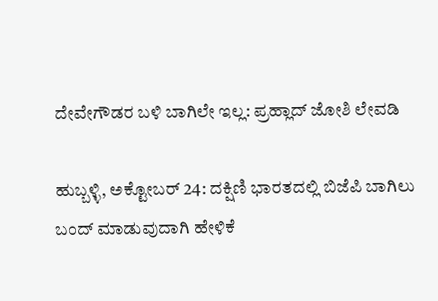ದೇವೇಗೌಡರ ಬಳಿ ಬಾಗಿಲೇ ಇಲ್ಲ: ಪ್ರಹ್ಲಾದ್ ಜೋಶಿ ಲೇವಡಿ

ಹುಬ್ಬಳ್ಳಿ, ಅಕ್ಟೋಬರ್ 24: ದಕ್ಷಿಣಿ ಭಾರತದಲ್ಲಿ ಬಿಜೆಪಿ ಬಾಗಿಲು ಬಂದ್ ಮಾಡುವುದಾಗಿ ಹೇಳಿಕೆ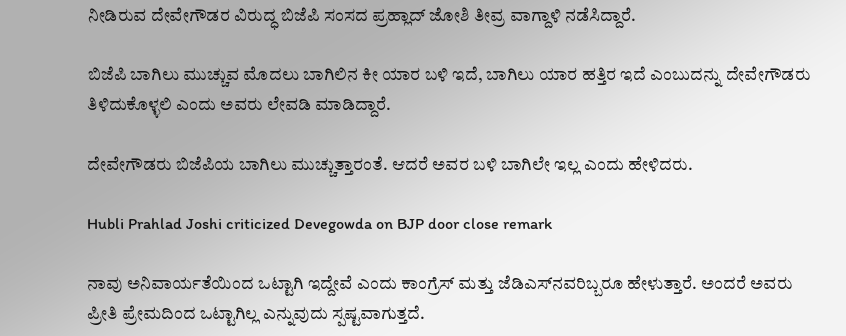ನೀಡಿರುವ ದೇವೇಗೌಡರ ವಿರುದ್ಧ ಬಿಜೆಪಿ ಸಂಸದ ಪ್ರಹ್ಲಾದ್ ಜೋಶಿ ತೀವ್ರ ವಾಗ್ದಾಳಿ ನಡೆಸಿದ್ದಾರೆ.

ಬಿಜೆಪಿ ಬಾಗಿಲು ಮುಚ್ಚುವ ಮೊದಲು ಬಾಗಿಲಿನ ಕೀ ಯಾರ ಬಳಿ ಇದೆ, ಬಾಗಿಲು ಯಾರ ಹತ್ತಿರ ಇದೆ ಎಂಬುದನ್ನು ದೇವೇಗೌಡರು ತಿಳಿದುಕೊಳ್ಳಲಿ ಎಂದು ಅವರು ಲೇವಡಿ ಮಾಡಿದ್ದಾರೆ.

ದೇವೇಗೌಡರು ಬಿಜೆಪಿಯ ಬಾಗಿಲು ಮುಚ್ಚುತ್ತಾರಂತೆ. ಆದರೆ ಅವರ ಬಳಿ ಬಾಗಿಲೇ ಇಲ್ಲ ಎಂದು ಹೇಳಿದರು.

Hubli Prahlad Joshi criticized Devegowda on BJP door close remark

ನಾವು ಅನಿವಾರ್ಯತೆಯಿಂದ ಒಟ್ಟಾಗಿ ಇದ್ದೇವೆ ಎಂದು ಕಾಂಗ್ರೆಸ್ ಮತ್ತು ಜೆಡಿಎಸ್‌ನವರಿಬ್ಬರೂ ಹೇಳುತ್ತಾರೆ. ಅಂದರೆ ಅವರು ಪ್ರೀತಿ ಪ್ರೇಮದಿಂದ ಒಟ್ಟಾಗಿಲ್ಲ ಎನ್ನುವುದು ಸ್ಪಷ್ಟವಾಗುತ್ತದೆ.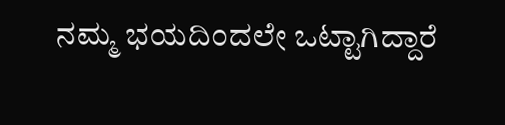ನಮ್ಮ ಭಯದಿಂದಲೇ ಒಟ್ಟಾಗಿದ್ದಾರೆ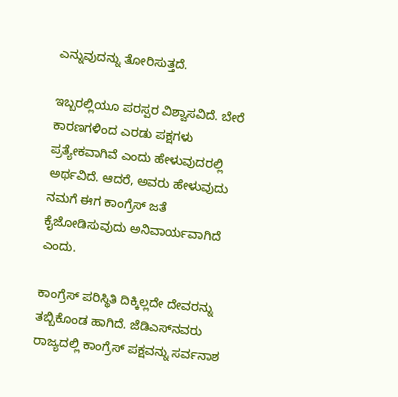ಎನ್ನುವುದನ್ನು ತೋರಿಸುತ್ತದೆ.

ಇಬ್ಬರಲ್ಲಿಯೂ ಪರಸ್ಪರ ವಿಶ್ವಾಸವಿದೆ. ಬೇರೆ ಕಾರಣಗಳಿಂದ ಎರಡು ಪಕ್ಷಗಳು ಪ್ರತ್ಯೇಕವಾಗಿವೆ ಎಂದು ಹೇಳುವುದರಲ್ಲಿ ಅರ್ಥವಿದೆ. ಆದರೆ, ಅವರು ಹೇಳುವುದು ನಮಗೆ ಈಗ ಕಾಂಗ್ರೆಸ್ ಜತೆ ಕೈಜೋಡಿಸುವುದು ಅನಿವಾರ್ಯವಾಗಿದೆ ಎಂದು.

ಕಾಂಗ್ರೆಸ್ ಪರಿಸ್ಥಿತಿ ದಿಕ್ಕಿಲ್ಲದೇ ದೇವರನ್ನು ತಬ್ಬಿಕೊಂಡ ಹಾಗಿದೆ. ಜೆಡಿಎಸ್‌ನವರು ರಾಜ್ಯದಲ್ಲಿ ಕಾಂಗ್ರೆಸ್‌ ಪಕ್ಷವನ್ನು ಸರ್ವನಾಶ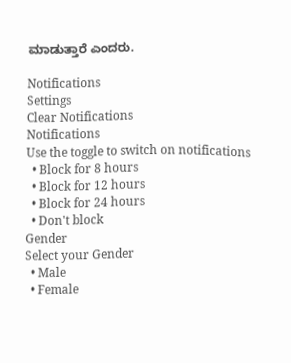ಮಾಡುತ್ತಾರೆ ಎಂದರು.

Notifications
Settings
Clear Notifications
Notifications
Use the toggle to switch on notifications
  • Block for 8 hours
  • Block for 12 hours
  • Block for 24 hours
  • Don't block
Gender
Select your Gender
  • Male
  • Female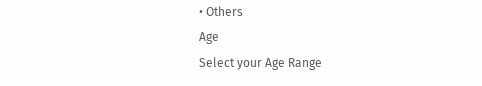• Others
Age
Select your Age Range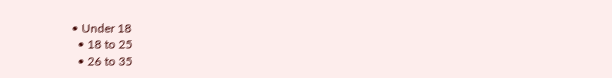• Under 18
  • 18 to 25
  • 26 to 35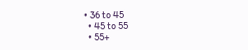• 36 to 45
  • 45 to 55
  • 55+